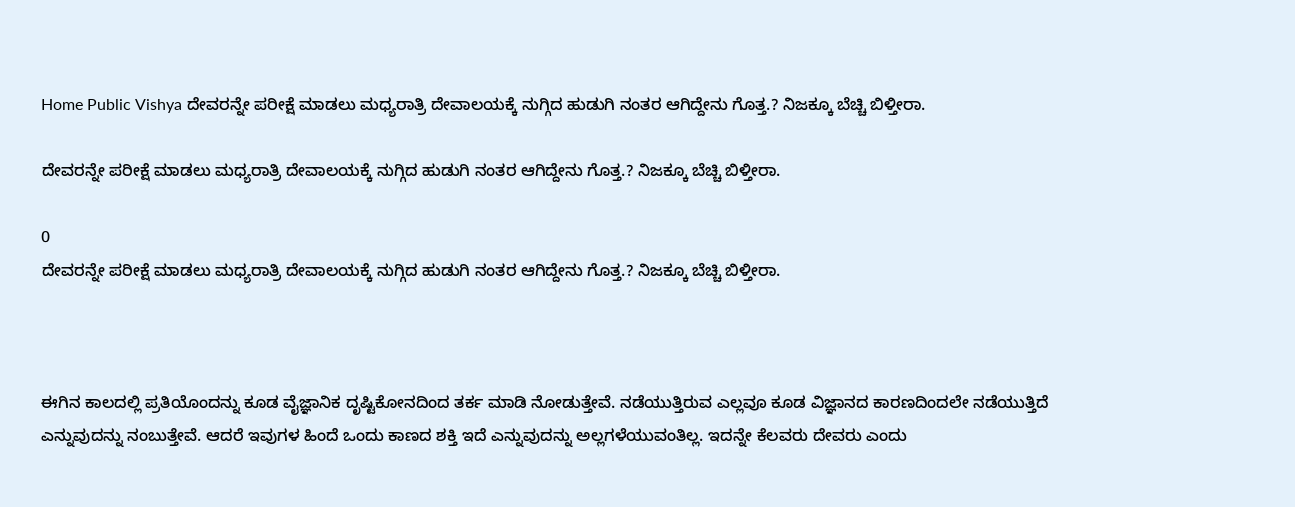Home Public Vishya ದೇವರನ್ನೇ ಪರೀಕ್ಷೆ ಮಾಡಲು ಮಧ್ಯರಾತ್ರಿ ದೇವಾಲಯಕ್ಕೆ ನುಗ್ಗಿದ ಹುಡುಗಿ ನಂತರ ಆಗಿದ್ದೇನು ಗೊತ್ತ.? ನಿಜಕ್ಕೂ ಬೆಚ್ಚಿ ಬಿಳ್ತೀರಾ.

ದೇವರನ್ನೇ ಪರೀಕ್ಷೆ ಮಾಡಲು ಮಧ್ಯರಾತ್ರಿ ದೇವಾಲಯಕ್ಕೆ ನುಗ್ಗಿದ ಹುಡುಗಿ ನಂತರ ಆಗಿದ್ದೇನು ಗೊತ್ತ.? ನಿಜಕ್ಕೂ ಬೆಚ್ಚಿ ಬಿಳ್ತೀರಾ.

0
ದೇವರನ್ನೇ ಪರೀಕ್ಷೆ ಮಾಡಲು ಮಧ್ಯರಾತ್ರಿ ದೇವಾಲಯಕ್ಕೆ ನುಗ್ಗಿದ ಹುಡುಗಿ ನಂತರ ಆಗಿದ್ದೇನು ಗೊತ್ತ.? ನಿಜಕ್ಕೂ ಬೆಚ್ಚಿ ಬಿಳ್ತೀರಾ.



ಈಗಿನ ಕಾಲದಲ್ಲಿ ಪ್ರತಿಯೊಂದನ್ನು ಕೂಡ ವೈಜ್ಞಾನಿಕ ದೃಷ್ಟಿಕೋನದಿಂದ ತರ್ಕ ಮಾಡಿ ನೋಡುತ್ತೇವೆ. ನಡೆಯುತ್ತಿರುವ ಎಲ್ಲವೂ ಕೂಡ ವಿಜ್ಞಾನದ ಕಾರಣದಿಂದಲೇ ನಡೆಯುತ್ತಿದೆ ಎನ್ನುವುದನ್ನು ನಂಬುತ್ತೇವೆ. ಆದರೆ ಇವುಗಳ ಹಿಂದೆ ಒಂದು ಕಾಣದ ಶಕ್ತಿ ಇದೆ ಎನ್ನುವುದನ್ನು ಅಲ್ಲಗಳೆಯುವಂತಿಲ್ಲ. ಇದನ್ನೇ ಕೆಲವರು ದೇವರು ಎಂದು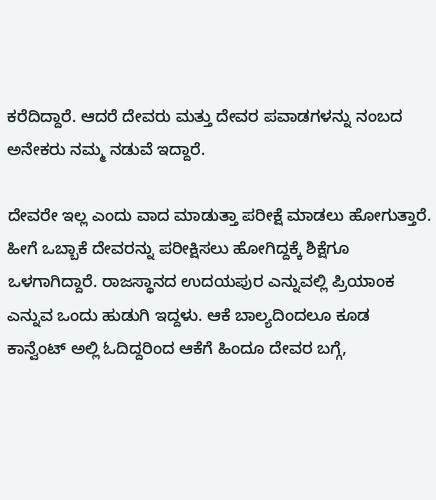ಕರೆದಿದ್ದಾರೆ. ಆದರೆ ದೇವರು ಮತ್ತು ದೇವರ ಪವಾಡಗಳನ್ನು ನಂಬದ ಅನೇಕರು ನಮ್ಮ ನಡುವೆ ಇದ್ದಾರೆ.

ದೇವರೇ ಇಲ್ಲ ಎಂದು ವಾದ ಮಾಡುತ್ತಾ ಪರೀಕ್ಷೆ ಮಾಡಲು ಹೋಗುತ್ತಾರೆ. ಹೀಗೆ ಒಬ್ಬಾಕೆ ದೇವರನ್ನು ಪರೀಕ್ಷಿಸಲು ಹೋಗಿದ್ದಕ್ಕೆ ಶಿಕ್ಷೆಗೂ ಒಳಗಾಗಿದ್ದಾರೆ. ರಾಜಸ್ಥಾನದ ಉದಯಪುರ ಎನ್ನುವಲ್ಲಿ ಪ್ರಿಯಾಂಕ ಎನ್ನುವ ಒಂದು ಹುಡುಗಿ ಇದ್ದಳು. ಆಕೆ ಬಾಲ್ಯದಿಂದಲೂ ಕೂಡ ಕಾನ್ವೆಂಟ್ ಅಲ್ಲಿ ಓದಿದ್ದರಿಂದ ಆಕೆಗೆ ಹಿಂದೂ ದೇವರ ಬಗ್ಗೆ,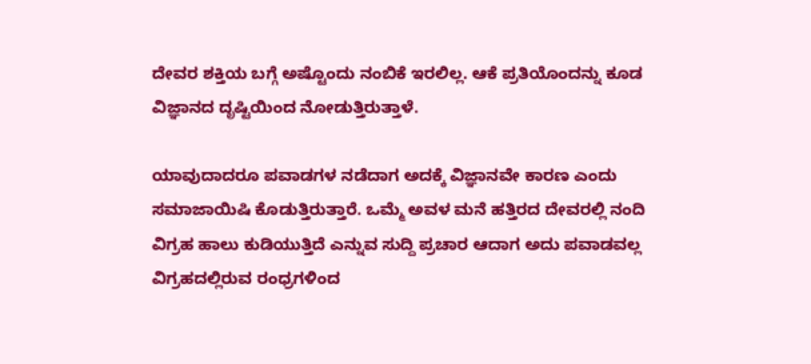ದೇವರ ಶಕ್ತಿಯ ಬಗ್ಗೆ ಅಷ್ಟೊಂದು ನಂಬಿಕೆ ಇರಲಿಲ್ಲ. ಆಕೆ ಪ್ರತಿಯೊಂದನ್ನು ಕೂಡ ವಿಜ್ಞಾನದ ದೃಷ್ಟಿಯಿಂದ ನೋಡುತ್ತಿರುತ್ತಾಳೆ.

ಯಾವುದಾದರೂ ಪವಾಡಗಳ ನಡೆದಾಗ ಅದಕ್ಕೆ ವಿಜ್ಞಾನವೇ ಕಾರಣ ಎಂದು ಸಮಾಜಾಯಿಷಿ ಕೊಡುತ್ತಿರುತ್ತಾರೆ. ಒಮ್ಮೆ ಅವಳ ಮನೆ ಹತ್ತಿರದ ದೇವರಲ್ಲಿ ನಂದಿ ವಿಗ್ರಹ ಹಾಲು ಕುಡಿಯುತ್ತಿದೆ ಎನ್ನುವ ಸುದ್ದಿ ಪ್ರಚಾರ ಆದಾಗ ಅದು ಪವಾಡವಲ್ಲ ವಿಗ್ರಹದಲ್ಲಿರುವ ರಂಧ್ರಗಳಿಂದ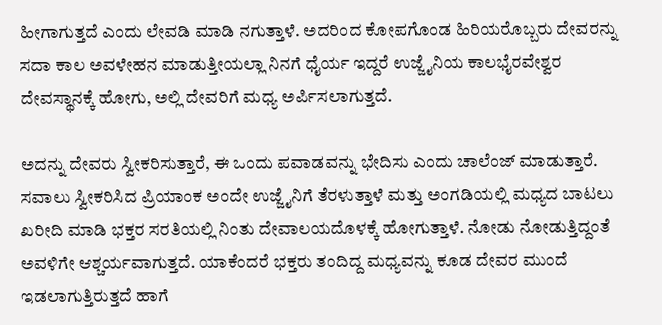ಹೀಗಾಗುತ್ತದೆ ಎಂದು ಲೇವಡಿ ಮಾಡಿ ನಗುತ್ತಾಳೆ. ಅದರಿಂದ ಕೋಪಗೊಂಡ ಹಿರಿಯರೊಬ್ಬರು ದೇವರನ್ನು ಸದಾ ಕಾಲ ಅವಳೇಹನ ಮಾಡುತ್ತೀಯಲ್ಲಾ ನಿನಗೆ ಧೈರ್ಯ ಇದ್ದರೆ ಉಜ್ಜೈನಿಯ ಕಾಲಭೈರವೇಶ್ವರ ದೇವಸ್ಥಾನಕ್ಕೆ ಹೋಗು, ಅಲ್ಲಿ ದೇವರಿಗೆ ಮಧ್ಯ ಅರ್ಪಿಸಲಾಗುತ್ತದೆ.

ಅದನ್ನು ದೇವರು ಸ್ವೀಕರಿಸುತ್ತಾರೆ, ಈ ಒಂದು ಪವಾಡವನ್ನು ಭೇದಿಸು ಎಂದು ಚಾಲೆಂಜ್ ಮಾಡುತ್ತಾರೆ. ಸವಾಲು ಸ್ವೀಕರಿಸಿದ ಪ್ರಿಯಾಂಕ ಅಂದೇ ಉಜ್ಜೈನಿಗೆ ತೆರಳುತ್ತಾಳೆ ಮತ್ತು ಅಂಗಡಿಯಲ್ಲಿ ಮಧ್ಯದ ಬಾಟಲು ಖರೀದಿ ಮಾಡಿ ಭಕ್ತರ ಸರತಿಯಲ್ಲಿ ನಿಂತು ದೇವಾಲಯದೊಳಕ್ಕೆ ಹೋಗುತ್ತಾಳೆ. ನೋಡು ನೋಡುತ್ತಿದ್ದಂತೆ ಅವಳಿಗೇ ಆಶ್ಚರ್ಯವಾಗುತ್ತದೆ. ಯಾಕೆಂದರೆ ಭಕ್ತರು ತಂದಿದ್ದ ಮಧ್ಯವನ್ನು ಕೂಡ ದೇವರ ಮುಂದೆ ಇಡಲಾಗುತ್ತಿರುತ್ತದೆ ಹಾಗೆ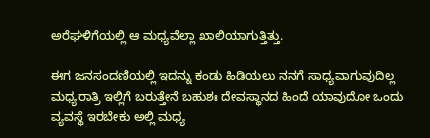ಅರೆಘಳಿಗೆಯಲ್ಲಿ ಆ ಮಧ್ಯವೆಲ್ಲಾ ಖಾಲಿಯಾಗುತ್ತಿತ್ತು.

ಈಗ ಜನಸಂದಣಿಯಲ್ಲಿ ಇದನ್ನು ಕಂಡು ಹಿಡಿಯಲು ನನಗೆ ಸಾಧ್ಯವಾಗುವುದಿಲ್ಲ ಮಧ್ಯರಾತ್ರಿ ಇಲ್ಲಿಗೆ ಬರುತ್ತೇನೆ ಬಹುಶಃ ದೇವಸ್ಥಾನದ ಹಿಂದೆ ಯಾವುದೋ ಒಂದು ವ್ಯವಸ್ಥೆ ಇರಬೇಕು ಅಲ್ಲಿ ಮಧ್ಯ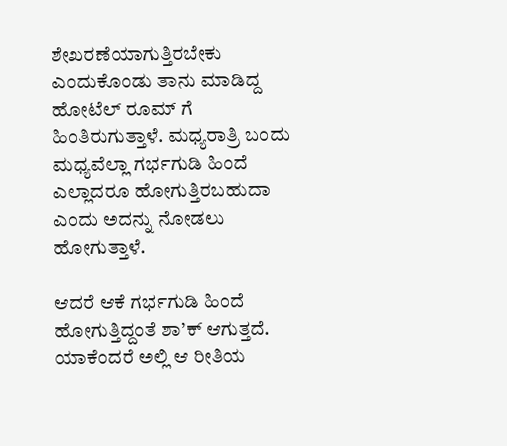ಶೇಖರಣೆಯಾಗುತ್ತಿರಬೇಕು ಎಂದುಕೊಂಡು ತಾನು ಮಾಡಿದ್ದ ಹೋಟೆಲ್ ರೂಮ್ ಗೆ ಹಿಂತಿರುಗುತ್ತಾಳೆ. ಮಧ್ಯರಾತ್ರಿ ಬಂದು ಮಧ್ಯವೆಲ್ಲಾ ಗರ್ಭಗುಡಿ ಹಿಂದೆ ಎಲ್ಲಾದರೂ ಹೋಗುತ್ತಿರಬಹುದಾ ಎಂದು ಅದನ್ನು ನೋಡಲು ಹೋಗುತ್ತಾಳೆ.

ಆದರೆ ಆಕೆ ಗರ್ಭಗುಡಿ ಹಿಂದೆ ಹೋಗುತ್ತಿದ್ದಂತೆ ಶಾ’ಕ್ ಆಗುತ್ತದೆ. ಯಾಕೆಂದರೆ ಅಲ್ಲಿ ಆ ರೀತಿಯ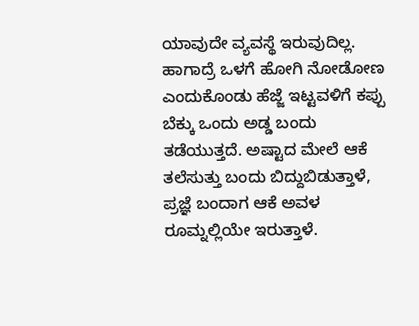ಯಾವುದೇ ವ್ಯವಸ್ಥೆ ಇರುವುದಿಲ್ಲ. ಹಾಗಾದ್ರೆ ಒಳಗೆ ಹೋಗಿ ನೋಡೋಣ ಎಂದುಕೊಂಡು ಹೆಜ್ಜೆ ಇಟ್ಟವಳಿಗೆ ಕಪ್ಪು ಬೆಕ್ಕು ಒಂದು ಅಡ್ಡ ಬಂದು ತಡೆಯುತ್ತದೆ. ಅಷ್ಟಾದ ಮೇಲೆ ಆಕೆ ತಲೆಸುತ್ತು ಬಂದು ಬಿದ್ದುಬಿಡುತ್ತಾಳೆ, ಪ್ರಜ್ಞೆ ಬಂದಾಗ ಆಕೆ ಅವಳ ರೂಮ್ನಲ್ಲಿಯೇ ಇರುತ್ತಾಳೆ.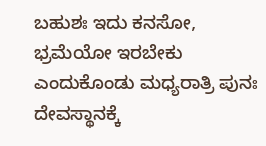ಬಹುಶಃ ಇದು ಕನಸೋ, ಭ್ರಮೆಯೋ ಇರಬೇಕು ಎಂದುಕೊಂಡು ಮಧ್ಯರಾತ್ರಿ ಪುನಃ ದೇವಸ್ಥಾನಕ್ಕೆ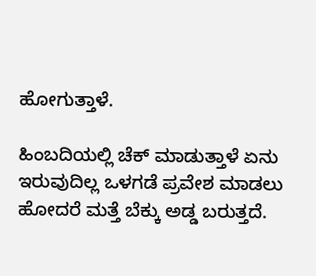ಹೋಗುತ್ತಾಳೆ.

ಹಿಂಬದಿಯಲ್ಲಿ ಚೆಕ್ ಮಾಡುತ್ತಾಳೆ ಏನು ಇರುವುದಿಲ್ಲ ಒಳಗಡೆ ಪ್ರವೇಶ ಮಾಡಲು ಹೋದರೆ ಮತ್ತೆ ಬೆಕ್ಕು ಅಡ್ಡ ಬರುತ್ತದೆ.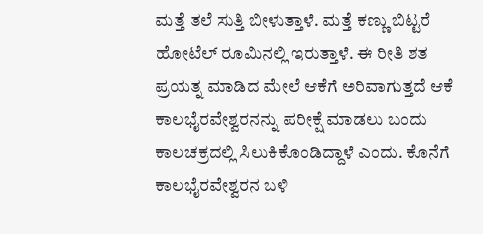ಮತ್ತೆ ತಲೆ ಸುತ್ತಿ ಬೀಳುತ್ತಾಳೆ. ಮತ್ತೆ ಕಣ್ಣು ಬಿಟ್ಟರೆ ಹೋಟೆಲ್ ರೂಮಿನಲ್ಲಿ ಇರುತ್ತಾಳೆ. ಈ ರೀತಿ ಶತ ಪ್ರಯತ್ನ ಮಾಡಿದ ಮೇಲೆ ಆಕೆಗೆ ಅರಿವಾಗುತ್ತದೆ ಆಕೆ ಕಾಲಭೈರವೇಶ್ವರನನ್ನು ಪರೀಕ್ಷೆ ಮಾಡಲು ಬಂದು ಕಾಲಚಕ್ರದಲ್ಲಿ ಸಿಲುಕಿಕೊಂಡಿದ್ದಾಳೆ ಎಂದು. ಕೊನೆಗೆ ಕಾಲಭೈರವೇಶ್ವರನ ಬಳಿ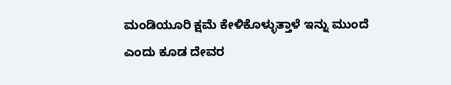ಮಂಡಿಯೂರಿ ಕ್ಷಮೆ ಕೇಳಿಕೊಳ್ಳುತ್ತಾಳೆ ಇನ್ನು ಮುಂದೆ ಎಂದು ಕೂಡ ದೇವರ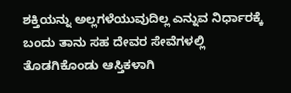ಶಕ್ತಿಯನ್ನು ಅಲ್ಲಗಳೆಯುವುದಿಲ್ಲ ಎನ್ನುವ ನಿರ್ಧಾರಕ್ಕೆ ಬಂದು ತಾನು ಸಹ ದೇವರ ಸೇವೆಗಳಲ್ಲಿ ತೊಡಗಿಕೊಂಡು ಆಸ್ತಿಕಳಾಗಿ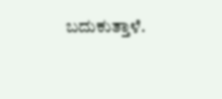ಬದುಕುತ್ತಾಳೆ.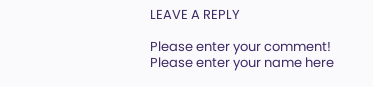LEAVE A REPLY

Please enter your comment!
Please enter your name here